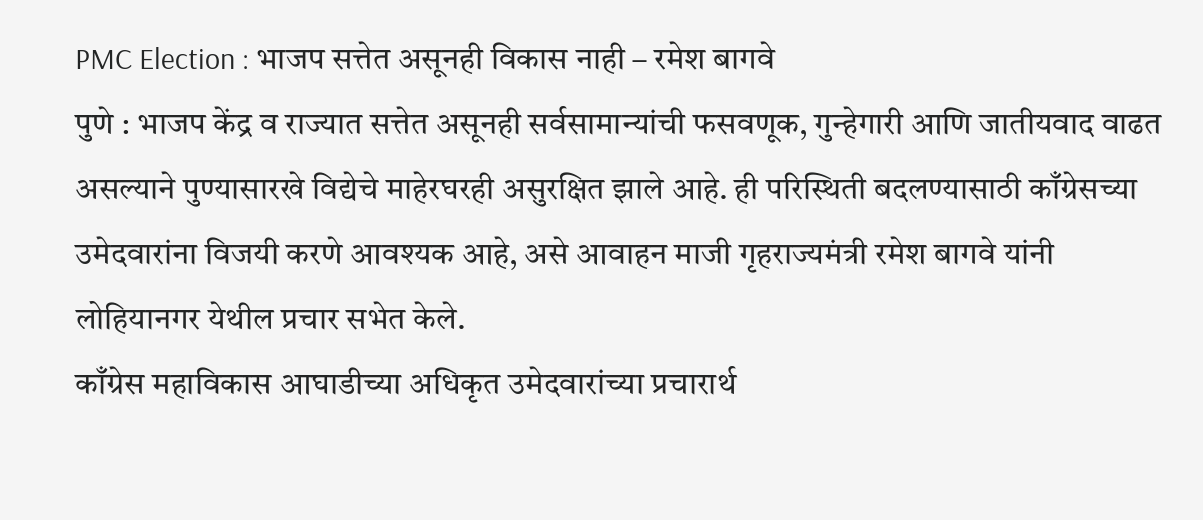PMC Election : भाजप सत्तेत असूनही विकास नाही – रमेश बागवे
पुणे : भाजप केंद्र व राज्यात सत्तेत असूनही सर्वसामान्यांची फसवणूक, गुन्हेगारी आणि जातीयवाद वाढत असल्याने पुण्यासारखे विद्येचे माहेरघरही असुरक्षित झाले आहे. ही परिस्थिती बदलण्यासाठी काँग्रेसच्या उमेदवारांना विजयी करणे आवश्यक आहे, असे आवाहन माजी गृहराज्यमंत्री रमेश बागवे यांनी लोहियानगर येथील प्रचार सभेत केले.
काँग्रेस महाविकास आघाडीच्या अधिकृत उमेदवारांच्या प्रचारार्थ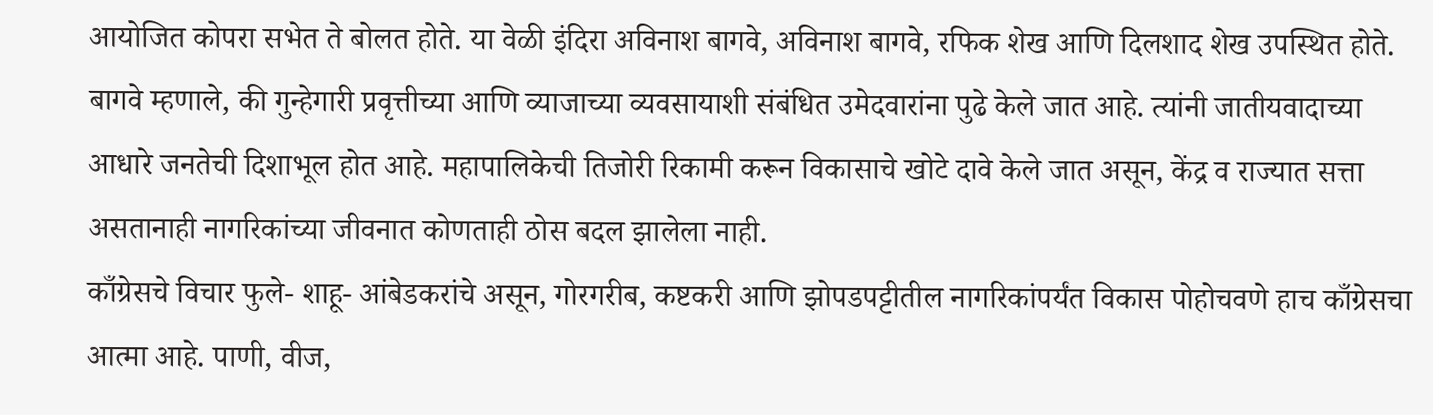आयोजित कोपरा सभेत ते बोलत होते. या वेळी इंदिरा अविनाश बागवे, अविनाश बागवे, रफिक शेख आणि दिलशाद शेख उपस्थित होते. बागवे म्हणाले, की गुन्हेगारी प्रवृत्तीच्या आणि व्याजाच्या व्यवसायाशी संबंधित उमेदवारांना पुढे केले जात आहे. त्यांनी जातीयवादाच्या आधारे जनतेची दिशाभूल होत आहे. महापालिकेची तिजोरी रिकामी करून विकासाचे खोटे दावे केले जात असून, केंद्र व राज्यात सत्ता असतानाही नागरिकांच्या जीवनात कोणताही ठोस बदल झालेला नाही.
काँग्रेसचे विचार फुले- शाहू- आंबेडकरांचे असून, गोरगरीब, कष्टकरी आणि झोपडपट्टीतील नागरिकांपर्यंत विकास पोहोचवणे हाच काँग्रेसचा आत्मा आहे. पाणी, वीज,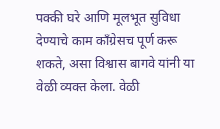पक्की घरे आणि मूलभूत सुविधा देण्याचे काम काँग्रेसच पूर्ण करू शकते, असा विश्वास बागवे यांनी या वेळी व्यक्त केला. वेळी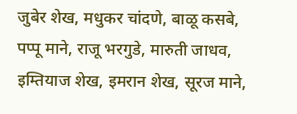जुबेर शेख, मधुकर चांदणे, बाळू कसबे, पप्पू माने, राजू भरगुडे, मारुती जाधव, इम्तियाज शेख, इमरान शेख, सूरज माने,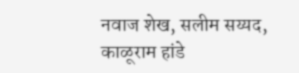नवाज शेख, सलीम सय्यद, काळूराम हांडे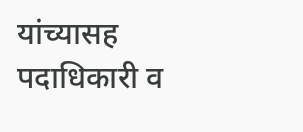यांच्यासह पदाधिकारी व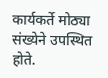कार्यकर्ते मोठ्या संख्येने उपस्थित होते.